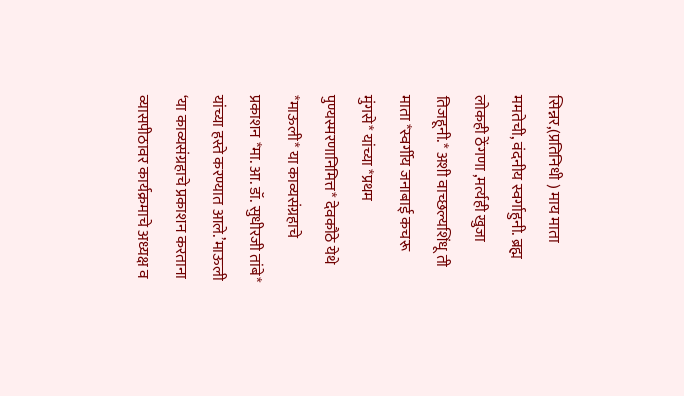सिन्नर,(प्रतिनिधी ) माय माता ममतेची, वंदनीय स्वर्गाहुनी. ब्रह्म लोकही ठेंगणा ,मर्त्यही खुजा तिजहूनी.* अशी वाच्छल्यशिंधू ती माता *स्वर्गीय जनाबाई कचरू मुंगसे* यांच्या *प्रथम पुण्यस्मरणानिमित्त* देवकौठे येथे *माऊली* या काव्यसंग्रहाचे प्रकाशन *मा. आ. डॉ. सुधीरजी तांबे* यांच्या हस्ते करण्यात आले.’माऊली ‘या काव्यसंग्रहाचे प्रकाशन करताना व्यासपीठावर कार्यक्रमाचे अध्यक्ष व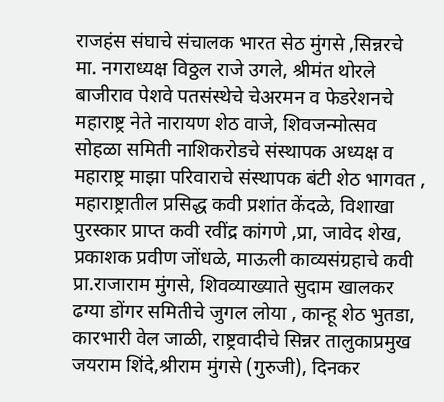राजहंस संघाचे संचालक भारत सेठ मुंगसे ,सिन्नरचे मा. नगराध्यक्ष विठ्ठल राजे उगले, श्रीमंत थोरले बाजीराव पेशवे पतसंस्थेचे चेअरमन व फेडरेशनचे महाराष्ट्र नेते नारायण शेठ वाजे, शिवजन्मोत्सव सोहळा समिती नाशिकरोडचे संस्थापक अध्यक्ष व महाराष्ट्र माझा परिवाराचे संस्थापक बंटी शेठ भागवत , महाराष्ट्रातील प्रसिद्ध कवी प्रशांत केंदळे, विशाखा पुरस्कार प्राप्त कवी रवींद्र कांगणे ,प्रा, जावेद शेख, प्रकाशक प्रवीण जोंधळे, माऊली काव्यसंग्रहाचे कवी प्रा.राजाराम मुंगसे, शिवव्याख्याते सुदाम खालकर ढग्या डोंगर समितीचे जुगल लोया , कान्हू शेठ भुतडा, कारभारी वेल जाळी, राष्ट्रवादीचे सिन्नर तालुकाप्रमुख जयराम शिंदे,श्रीराम मुंगसे (गुरुजी), दिनकर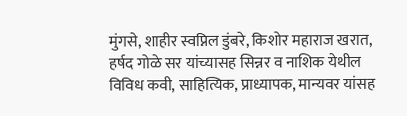मुंगसे, शाहीर स्वप्निल डुंबरे, किशोर महाराज खरात, हर्षद गोळे सर यांच्यासह सिन्नर व नाशिक येथील विविध कवी, साहित्यिक, प्राध्यापक, मान्यवर यांसह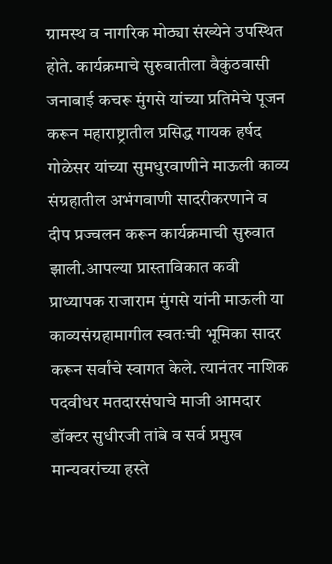ग्रामस्थ व नागरिक मोठ्या संख्येने उपस्थित होते. कार्यक्रमाचे सुरुवातीला वैकुंठवासी जनाबाई कचरू मुंगसे यांच्या प्रतिमेचे पूजन करून महाराष्ट्रातील प्रसिद्ध गायक हर्षद गोळेसर यांच्या सुमधुरवाणीने माऊली काव्य संग्रहातील अभंगवाणी सादरीकरणाने व दीप प्रज्वलन करून कार्यक्रमाची सुरुवात झाली.आपल्या प्रास्ताविकात कवी प्राध्यापक राजाराम मुंगसे यांनी माऊली या काव्यसंग्रहामागील स्वतःची भूमिका सादर करून सर्वांचे स्वागत केले. त्यानंतर नाशिक पदवीधर मतदारसंघाचे माजी आमदार डॉक्टर सुधीरजी तांबे व सर्व प्रमुख मान्यवरांच्या हस्ते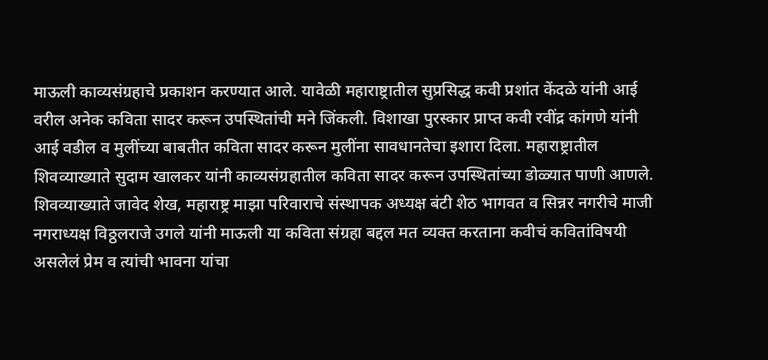माऊली काव्यसंग्रहाचे प्रकाशन करण्यात आले. यावेळी महाराष्ट्रातील सुप्रसिद्ध कवी प्रशांत केंदळे यांनी आई वरील अनेक कविता सादर करून उपस्थितांची मने जिंकली. विशाखा पुरस्कार प्राप्त कवी रवींद्र कांगणे यांनी आई वडील व मुलींच्या बाबतीत कविता सादर करून मुलींना सावधानतेचा इशारा दिला. महाराष्ट्रातील शिवव्याख्याते सुदाम खालकर यांनी काव्यसंग्रहातील कविता सादर करून उपस्थितांच्या डोळ्यात पाणी आणले. शिवव्याख्याते जावेद शेख, महाराष्ट्र माझा परिवाराचे संस्थापक अध्यक्ष बंटी शेठ भागवत व सिन्नर नगरीचे माजी नगराध्यक्ष विठ्ठलराजे उगले यांनी माऊली या कविता संग्रहा बद्दल मत व्यक्त करताना कवीचं कवितांविषयी असलेलं प्रेम व त्यांची भावना यांचा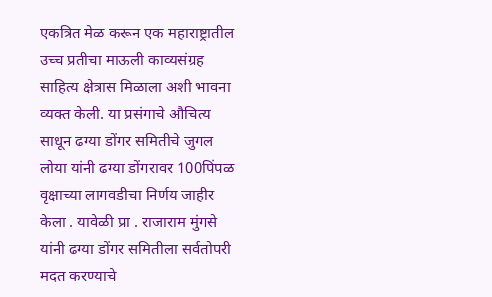एकत्रित मेळ करून एक महाराष्ट्रातील उच्च प्रतीचा माऊली काव्यसंग्रह साहित्य क्षेत्रास मिळाला अशी भावना व्यक्त केली. या प्रसंगाचे औचित्य साधून ढग्या डोंगर समितीचे जुगल लोया यांनी ढग्या डोंगरावर 100पिंपळ वृक्षाच्या लागवडीचा निर्णय जाहीर केला . यावेळी प्रा . राजाराम मुंगसे यांनी ढग्या डोंगर समितीला सर्वतोपरी मदत करण्याचे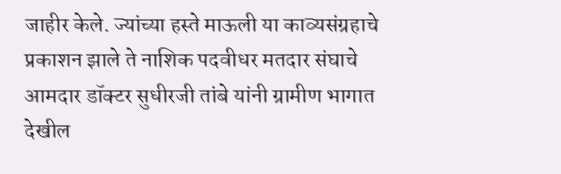जाहीर केले. ज्यांच्या हस्ते माऊली या काव्यसंग्रहाचे प्रकाशन झाले ते नाशिक पदवीधर मतदार संघाचे आमदार डॉक्टर सुधीरजी तांबे यांनी ग्रामीण भागात देखील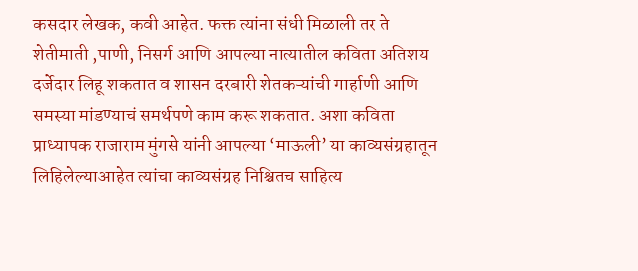कसदार लेखक, कवी आहेत. फक्त त्यांना संधी मिळाली तर ते शेतीमाती ,पाणी, निसर्ग आणि आपल्या नात्यातील कविता अतिशय दर्जेदार लिहू शकतात व शासन दरबारी शेतकऱ्यांची गार्हाणी आणि समस्या मांडण्याचं समर्थपणे काम करू शकतात. अशा कविता प्राध्यापक राजाराम मुंगसे यांनी आपल्या ‘माऊली’ या काव्यसंग्रहातून लिहिलेल्याआहेत त्यांचा काव्यसंग्रह निश्चितच साहित्य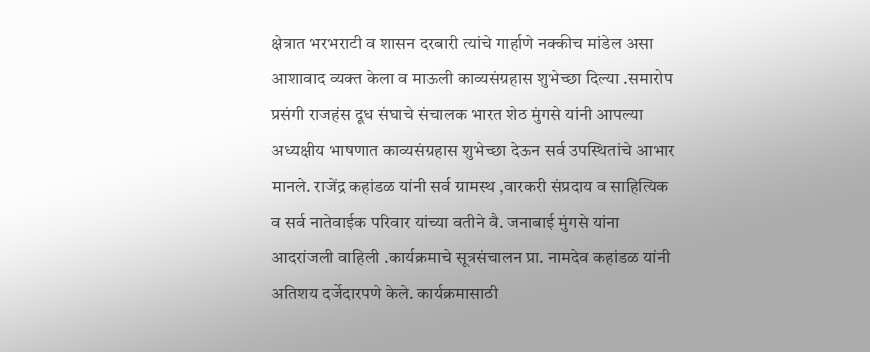क्षेत्रात भरभराटी व शासन दरबारी त्यांचे गार्हाणे नक्कीच मांडेल असा आशावाद व्यक्त केला व माऊली काव्यसंग्रहास शुभेच्छा दिल्या .समारोप प्रसंगी राजहंस दूध संघाचे संचालक भारत शेठ मुंगसे यांनी आपल्या अध्यक्षीय भाषणात काव्यसंग्रहास शुभेच्छा देऊन सर्व उपस्थितांचे आभार मानले. राजेंद्र कहांडळ यांनी सर्व ग्रामस्थ ,वारकरी संप्रदाय व साहित्यिक व सर्व नातेवाईक परिवार यांच्या वतीने वै. जनाबाई मुंगसे यांना आदरांजली वाहिली .कार्यक्रमाचे सूत्रसंचालन प्रा. नामदेव कहांडळ यांनी अतिशय दर्जेदारपणे केले. कार्यक्रमासाठी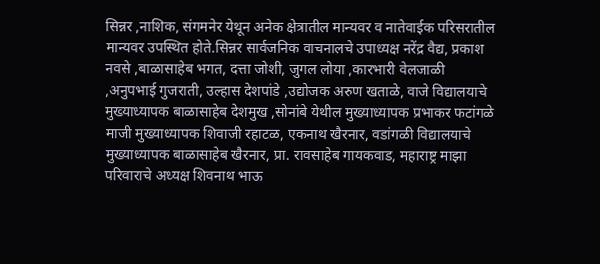सिन्नर ,नाशिक, संगमनेर येथून अनेक क्षेत्रातील मान्यवर व नातेवाईक परिसरातील मान्यवर उपस्थित होते.सिन्नर सार्वजनिक वाचनालचे उपाध्यक्ष नरेंद्र वैद्य, प्रकाश नवसे ,बाळासाहेब भगत, दत्ता जोशी, जुगल लोया ,कारभारी वेलजाळी ,अनुपभाई गुजराती, उल्हास देशपांडे ,उद्योजक अरुण खताळे, वाजे विद्यालयाचे मुख्याध्यापक बाळासाहेब देशमुख ,सोनांबे येथील मुख्याध्यापक प्रभाकर फटांगळे माजी मुख्याध्यापक शिवाजी रहाटळ, एकनाथ खैरनार, वडांगळी विद्यालयाचे मुख्याध्यापक बाळासाहेब खैरनार, प्रा. रावसाहेब गायकवाड, महाराष्ट्र माझा परिवाराचे अध्यक्ष शिवनाथ भाऊ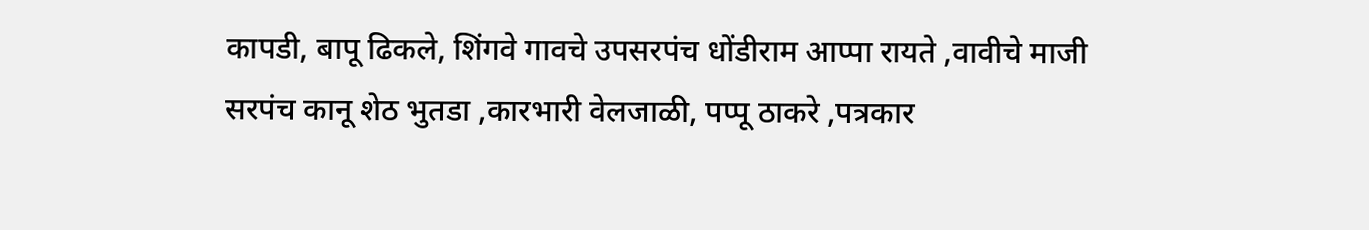कापडी, बापू ढिकले, शिंगवे गावचे उपसरपंच धोंडीराम आप्पा रायते ,वावीचे माजी सरपंच कानू शेठ भुतडा ,कारभारी वेलजाळी, पप्पू ठाकरे ,पत्रकार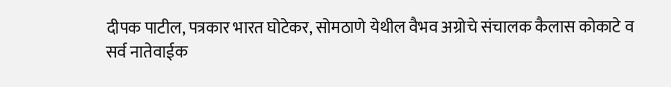दीपक पाटील, पत्रकार भारत घोटेकर, सोमठाणे येथील वैभव अग्रोचे संचालक कैलास कोकाटे व सर्व नातेवाईक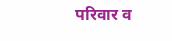परिवार व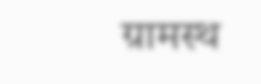ग्रामस्थ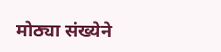मोठ्या संख्येने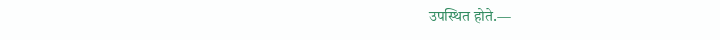उपस्थित होते.—